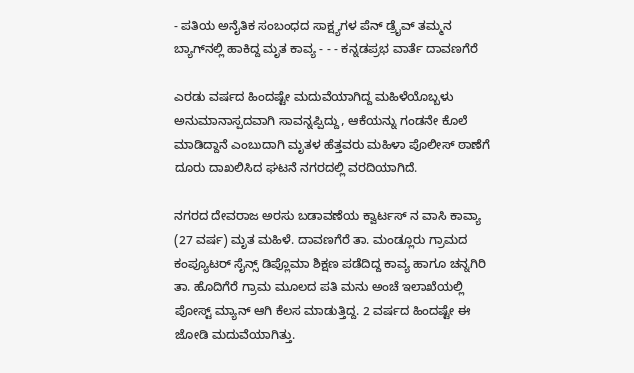- ಪತಿಯ ಅನೈತಿಕ ಸಂಬಂಧದ ಸಾಕ್ಷ್ಯಗಳ ಪೆನ್ ಡ್ರೈವ್‌ ತಮ್ಮನ ಬ್ಯಾಗ್‌ನಲ್ಲಿ ಹಾಕಿದ್ದ ಮೃತ ಕಾವ್ಯ - - - ಕನ್ನಡಪ್ರಭ ವಾರ್ತೆ ದಾವಣಗೆರೆ

ಎರಡು ವರ್ಷದ ಹಿಂದಷ್ಟೇ ಮದುವೆಯಾಗಿದ್ದ ಮಹಿಳೆಯೊಬ್ಬಳು ಅನುಮಾನಾಸ್ಪದವಾಗಿ ಸಾವನ್ನಪ್ಪಿದ್ದು, ಆಕೆಯನ್ನು ಗಂಡನೇ ಕೊಲೆ ಮಾಡಿದ್ದಾನೆ ಎಂಬುದಾಗಿ ಮೃತಳ ಹೆತ್ತವರು ಮಹಿಳಾ ಪೊಲೀಸ್ ಠಾಣೆಗೆ ದೂರು ದಾಖಲಿಸಿದ ಘಟನೆ ನಗರದಲ್ಲಿ ವರದಿಯಾಗಿದೆ.

ನಗರದ ದೇವರಾಜ ಅರಸು ಬಡಾವಣೆಯ ಕ್ವಾರ್ಟಸ್ ನ ವಾಸಿ ಕಾವ್ಯಾ (27 ವರ್ಷ) ಮೃತ ಮಹಿಳೆ. ದಾವಣಗೆರೆ ತಾ. ಮಂಡ್ಲೂರು ಗ್ರಾಮದ ಕಂಪ್ಯೂಟರ್ ಸೈನ್ಸ್ ಡಿಪ್ಲೊಮಾ ಶಿಕ್ಷಣ ಪಡೆದಿದ್ದ ಕಾವ್ಯ ಹಾಗೂ ಚನ್ನಗಿರಿ ತಾ. ಹೊದಿಗೆರೆ ಗ್ರಾಮ ಮೂಲದ ಪತಿ ಮನು ಅಂಚೆ ಇಲಾಖೆಯಲ್ಲಿ ಪೋಸ್ಟ್ ಮ್ಯಾನ್ ಆಗಿ ಕೆಲಸ ಮಾಡುತ್ತಿದ್ದ. 2 ವರ್ಷದ ಹಿಂದಷ್ಟೇ ಈ ಜೋಡಿ ಮದುವೆಯಾಗಿತ್ತು.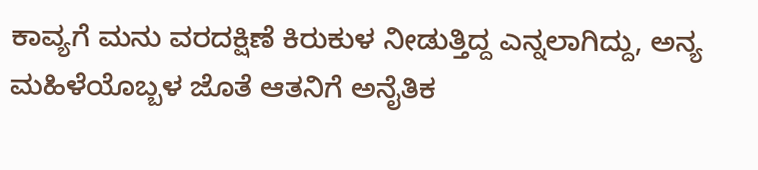ಕಾವ್ಯಗೆ ಮನು ವರದಕ್ಷಿಣೆ ಕಿರುಕುಳ ನೀಡುತ್ತಿದ್ದ ಎನ್ನಲಾಗಿದ್ದು, ಅನ್ಯ ಮಹಿಳೆಯೊಬ್ಬಳ ಜೊತೆ ಆತನಿಗೆ ಅನೈತಿಕ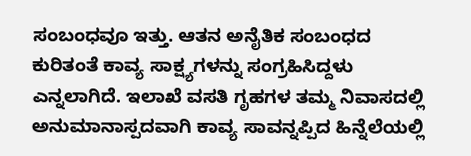ಸಂಬಂಧವೂ ಇತ್ತು. ಆತನ ಅನೈತಿಕ ಸಂಬಂಧದ ಕುರಿತಂತೆ ಕಾವ್ಯ ಸಾಕ್ಷ್ಯಗಳನ್ನು ಸಂಗ್ರಹಿಸಿದ್ದಳು ಎನ್ನಲಾಗಿದೆ. ಇಲಾಖೆ ವಸತಿ ಗೃಹಗಳ ತಮ್ಮ ನಿವಾಸದಲ್ಲಿ ಅನುಮಾನಾಸ್ಪದವಾಗಿ ಕಾವ್ಯ ಸಾವನ್ನಪ್ಪಿದ ಹಿನ್ನೆಲೆಯಲ್ಲಿ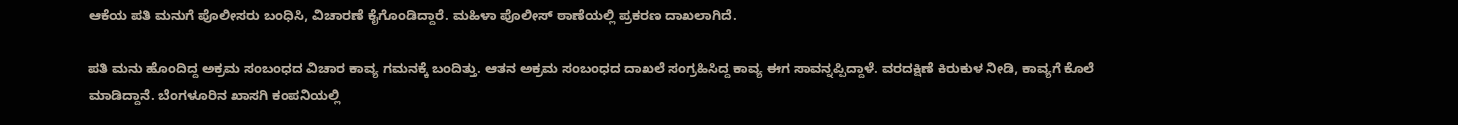ಆಕೆಯ ಪತಿ ಮನುಗೆ ಪೊಲೀಸರು ಬಂಧಿಸಿ, ವಿಚಾರಣೆ ಕೈಗೊಂಡಿದ್ದಾರೆ. ಮಹಿಳಾ ಪೊಲೀಸ್ ಠಾಣೆಯಲ್ಲಿ ಪ್ರಕರಣ ದಾಖಲಾಗಿದೆ.

ಪತಿ ಮನು ಹೊಂದಿದ್ದ ಅಕ್ರಮ ಸಂಬಂಧದ ವಿಚಾರ ಕಾವ್ಯ ಗಮನಕ್ಕೆ ಬಂದಿತ್ತು. ಆತನ ಅಕ್ರಮ ಸಂಬಂಧದ ದಾಖಲೆ ಸಂಗ್ರಹಿಸಿದ್ದ ಕಾವ್ಯ ಈಗ ಸಾವನ್ನಪ್ಪಿದ್ದಾಳೆ. ವರದಕ್ಷಿಣೆ ಕಿರುಕುಳ ನೀಡಿ, ಕಾವ್ಯಗೆ ಕೊಲೆ ಮಾಡಿದ್ದಾನೆ. ಬೆಂಗಳೂರಿನ ಖಾಸಗಿ ಕಂಪನಿಯಲ್ಲಿ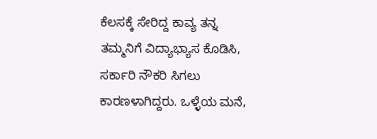ಕೆಲಸಕ್ಕೆ ಸೇರಿದ್ದ ಕಾವ್ಯ ತನ್ನ ತಮ್ಮನಿಗೆ ವಿದ್ಯಾಭ್ಯಾಸ ಕೊಡಿಸಿ, ಸರ್ಕಾರಿ ನೌಕರಿ ಸಿಗಲು ಕಾರಣಳಾಗಿದ್ದರು. ಒಳ್ಳೆಯ ಮನೆ,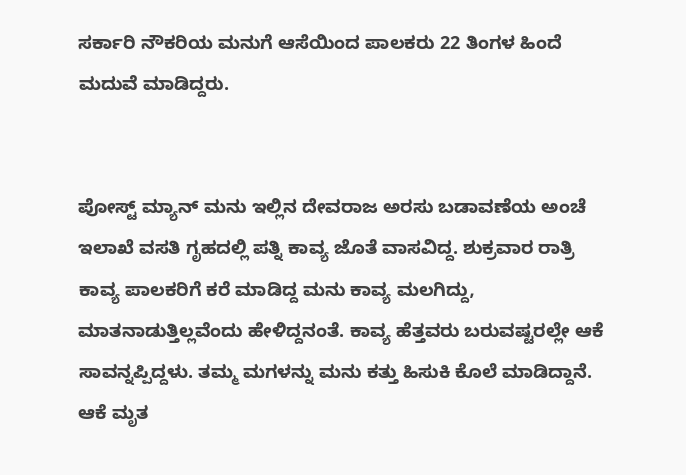ಸರ್ಕಾರಿ ನೌಕರಿಯ ಮನುಗೆ ಆಸೆಯಿಂದ ಪಾಲಕರು 22 ತಿಂಗಳ ಹಿಂದೆ ಮದುವೆ ಮಾಡಿದ್ದರು.


ಪೋಸ್ಟ್ ಮ್ಯಾನ್ ಮನು ಇಲ್ಲಿನ ದೇವರಾಜ ಅರಸು ಬಡಾವಣೆಯ ಅಂಚೆ ಇಲಾಖೆ ವಸತಿ ಗೃಹದಲ್ಲಿ ಪತ್ನಿ ಕಾವ್ಯ ಜೊತೆ ವಾಸವಿದ್ದ. ಶುಕ್ರವಾರ ರಾತ್ರಿ ಕಾವ್ಯ ಪಾಲಕರಿಗೆ ಕರೆ ಮಾಡಿದ್ದ ಮನು ಕಾವ್ಯ ಮಲಗಿದ್ದು, ಮಾತನಾಡುತ್ತಿಲ್ಲವೆಂದು ಹೇಳಿದ್ದನಂತೆ. ಕಾವ್ಯ ಹೆತ್ತವರು ಬರುವಷ್ಟರಲ್ಲೇ ಆಕೆ ಸಾವನ್ನಪ್ಪಿದ್ದಳು. ತಮ್ಮ ಮಗಳನ್ನು ಮನು ಕತ್ತು ಹಿಸುಕಿ ಕೊಲೆ ಮಾಡಿದ್ದಾನೆ. ಆಕೆ ಮೃತ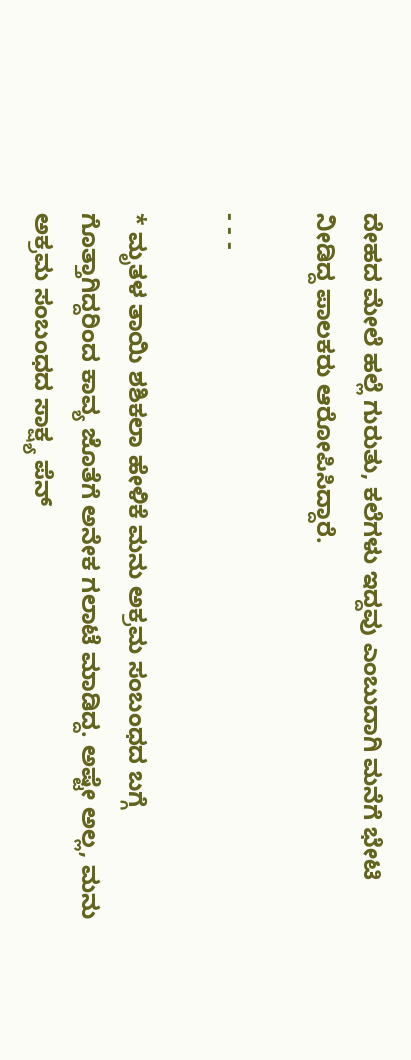ದೇಹದ ಮೇಲೆ ಹಲ್ಲೆ ಗುರುತು, ಕಲೆಗಳು ಇದ್ದವು ಎಂಬುದಾಗಿ ಮನೆಗೆ ಭೇಟಿ ನೀಡಿದ್ದ ಪಾಲಕರು ಆರೋಪಿಸಿದ್ದಾರೆ.

- - -

* ಮೃತಳ ತಾಯಿ ಶಶಿಕಲಾ ಹೇಳಿಕೆ ಮನು ಅಕ್ರಮ ಸಂಬಂಧದ ಬಗ್ಗೆ ಗೊತ್ತಾಗಿದ್ದರಿಂದ ಕಾವ್ಯ ಜೊತೆಗೆ ಅನೇಕ ಗಲಾಟೆ ಮಾಡಿದ್ದ. ಅಷ್ಟೇ ಅಲ್ಲ, ಮನು ಅಕ್ರಮ ಸಂಬಂಧದ ಸಾಕ್ಷ್ಯ ಪೆನ್‌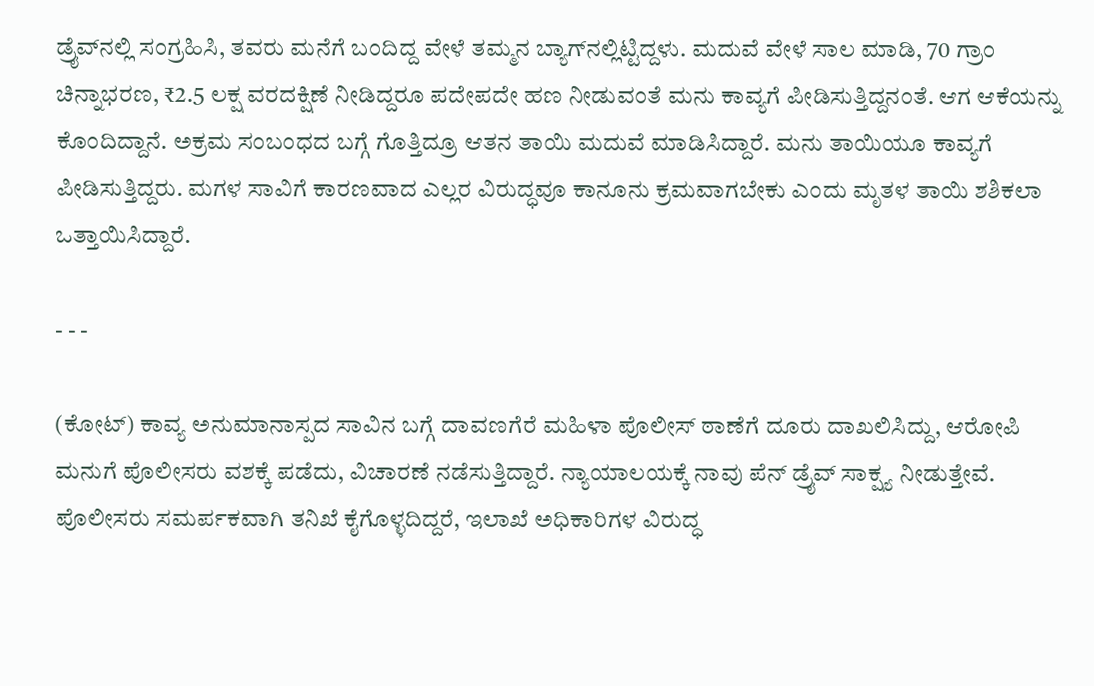ಡ್ರೈವ್‌ನಲ್ಲಿ ಸಂಗ್ರಹಿಸಿ, ತವರು ಮನೆಗೆ ಬಂದಿದ್ದ ವೇಳೆ ತಮ್ಮನ ಬ್ಯಾಗ್‌ನಲ್ಲಿಟ್ಟಿದ್ದಳು. ಮದುವೆ ವೇಳೆ ಸಾಲ ಮಾಡಿ, 70 ಗ್ರಾಂ ಚಿನ್ನಾಭರಣ, ₹2.5 ಲಕ್ಷ ವರದಕ್ಷಿಣೆ ನೀಡಿದ್ದರೂ ಪದೇಪದೇ ಹಣ ನೀಡುವಂತೆ ಮನು ಕಾವ್ಯಗೆ ಪೀಡಿಸುತ್ತಿದ್ದನಂತೆ. ಆಗ ಆಕೆಯನ್ನು ಕೊಂದಿದ್ದಾನೆ. ಅಕ್ರಮ ಸಂಬಂಧದ ಬಗ್ಗೆ ಗೊತ್ತಿದ್ರೂ ಆತನ ತಾಯಿ ಮದುವೆ ಮಾಡಿಸಿದ್ದಾರೆ. ಮನು ತಾಯಿಯೂ ಕಾವ್ಯಗೆ ಪೀಡಿಸುತ್ತಿದ್ದರು. ಮಗಳ ಸಾವಿಗೆ ಕಾರಣವಾದ ಎಲ್ಲರ ವಿರುದ್ಧವೂ ಕಾನೂನು ಕ್ರಮವಾಗಬೇಕು ಎಂದು ಮೃತಳ ತಾಯಿ ಶಶಿಕಲಾ ಒತ್ತಾಯಿಸಿದ್ದಾರೆ.

- - -

(ಕೋಟ್‌) ಕಾವ್ಯ ಅನುಮಾನಾಸ್ಪದ ಸಾವಿನ ಬಗ್ಗೆ ದಾವಣಗೆರೆ ಮಹಿಳಾ ಪೊಲೀಸ್ ಠಾಣೆಗೆ ದೂರು ದಾಖಲಿಸಿದ್ದು, ಆರೋಪಿ ಮನುಗೆ ಪೊಲೀಸರು ವಶಕ್ಕೆ ಪಡೆದು, ವಿಚಾರಣೆ ನಡೆಸುತ್ತಿದ್ದಾರೆ. ನ್ಯಾಯಾಲಯಕ್ಕೆ ನಾವು ಪೆನ್ ಡ್ರೈವ್ ಸಾಕ್ಷ್ಯ ನೀಡುತ್ತೇವೆ. ಪೊಲೀಸರು ಸಮರ್ಪಕವಾಗಿ ತನಿಖೆ ಕೈಗೊಳ್ಳದಿದ್ದರೆ, ಇಲಾಖೆ ಅಧಿಕಾರಿಗಳ ವಿರುದ್ಧ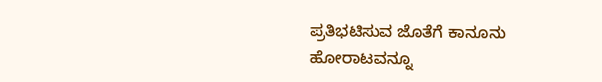ಪ್ರತಿಭಟಿಸುವ ಜೊತೆಗೆ ಕಾನೂನು ಹೋರಾಟವನ್ನೂ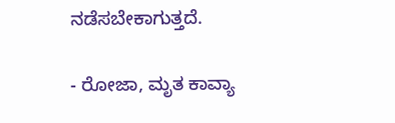ನಡೆಸಬೇಕಾಗುತ್ತದೆ.

- ರೋಜಾ, ಮೃತ ಕಾವ್ಯಾ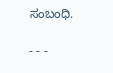ಸಂಬಂಧಿ.

- - -